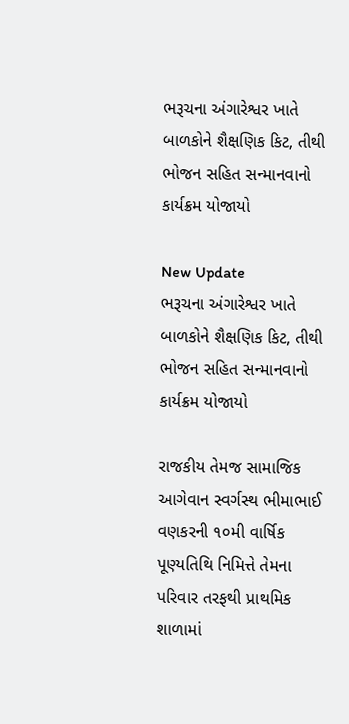ભરૂચના અંગારેશ્વર ખાતે બાળકોને શૈક્ષણિક કિટ, તીથી ભોજન સહિત સન્માનવાનો કાર્યક્રમ યોજાયો

New Update
ભરૂચના અંગારેશ્વર ખાતે બાળકોને શૈક્ષણિક કિટ, તીથી ભોજન સહિત સન્માનવાનો કાર્યક્રમ યોજાયો

રાજકીય તેમજ સામાજિક આગેવાન સ્વર્ગસ્થ ભીમાભાઈ વણકરની ૧૦મી વાર્ષિક પૂણ્યતિથિ નિમિત્તે તેમના પરિવાર તરફથી પ્રાથમિક શાળામાં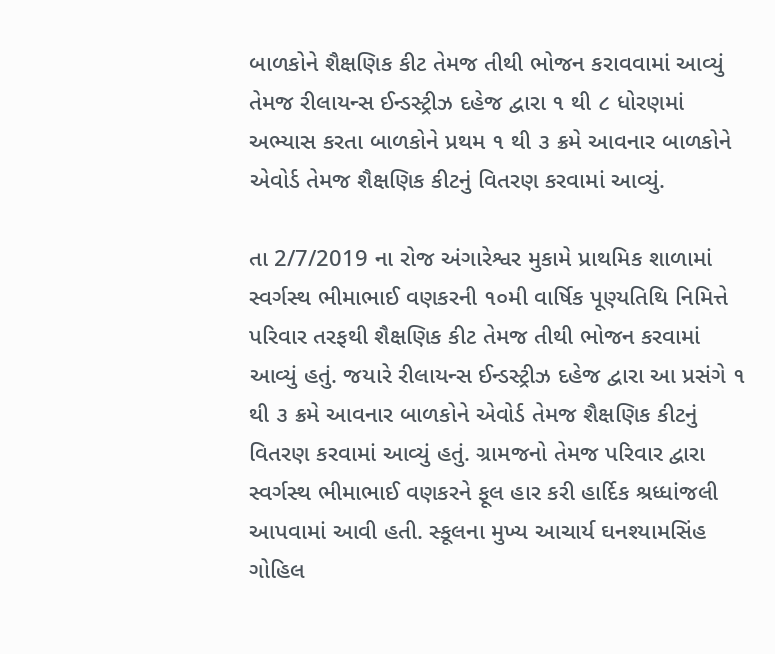બાળકોને શૈક્ષણિક કીટ તેમજ તીથી ભોજન કરાવવામાં આવ્યું તેમજ રીલાયન્સ ઈન્ડસ્ટ્રીઝ દહેજ દ્વારા ૧ થી ૮ ધોરણમાં અભ્યાસ કરતા બાળકોને પ્રથમ ૧ થી ૩ ક્રમે આવનાર બાળકોને એવોર્ડ તેમજ શૈક્ષણિક કીટનું વિતરણ કરવામાં આવ્યું.

તા 2/7/2019 ના રોજ અંગારેશ્વર મુકામે પ્રાથમિક શાળામાં સ્વર્ગસ્થ ભીમાભાઈ વણકરની ૧૦મી વાર્ષિક પૂણ્યતિથિ નિમિત્તે પરિવાર તરફથી શૈક્ષણિક કીટ તેમજ તીથી ભોજન કરવામાં આવ્યું હતું. જયારે રીલાયન્સ ઈન્ડસ્ટ્રીઝ દહેજ દ્વારા આ પ્રસંગે ૧ થી ૩ ક્રમે આવનાર બાળકોને એવોર્ડ તેમજ શૈક્ષણિક કીટનું વિતરણ કરવામાં આવ્યું હતું. ગ્રામજનો તેમજ પરિવાર દ્વારા સ્વર્ગસ્થ ભીમાભાઈ વણકરને ફૂલ હાર કરી હાર્દિક શ્રધ્ધાંજલી આપવામાં આવી હતી. સ્કૂલના મુખ્ય આચાર્ય ઘનશ્યામસિંહ ગોહિલ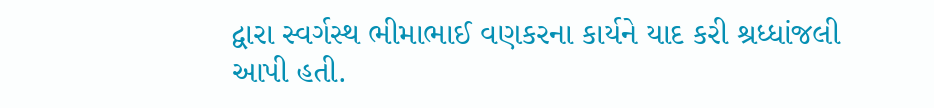દ્વારા સ્વર્ગસ્થ ભીમાભાઈ વણકરના કાર્યને યાદ કરી શ્રધ્ધાંજલી આપી હતી.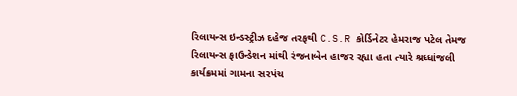રિલાયન્સ ઇન્ડસ્ટ્રીઝ દહેજ તરફથી C.S.R કોર્ડિનેટર હેમરાજ પટેલ તેમજ રિલાયન્સ ફાઉન્ડેશન માંથી રંજનાબેન હાજર રહ્યા હતા ત્યારે શ્રધ્ધાંજલી કાર્યક્રમમાં ગામના સરપંચ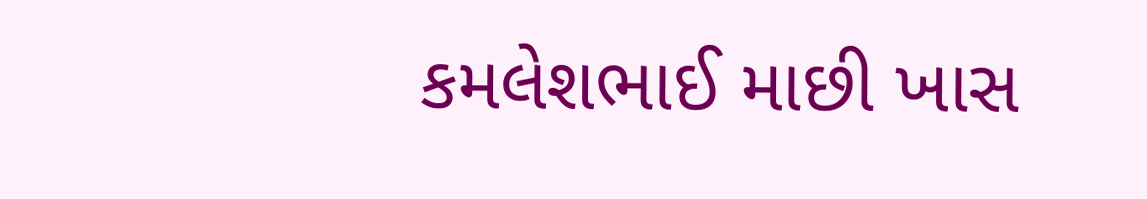કમલેશભાઈ માછી ખાસ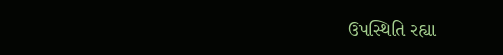ઉપસ્થિતિ રહ્યા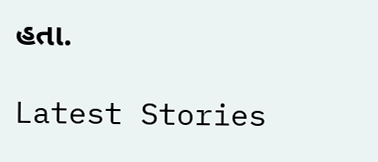હતા.

Latest Stories